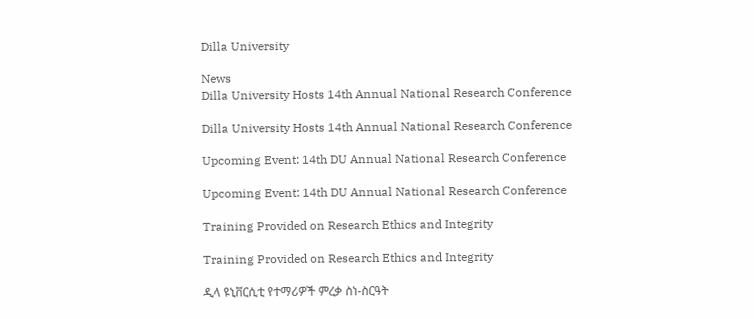Dilla University

News
Dilla University Hosts 14th Annual National Research Conference

Dilla University Hosts 14th Annual National Research Conference

Upcoming Event: 14th DU Annual National Research Conference

Upcoming Event: 14th DU Annual National Research Conference

Training Provided on Research Ethics and Integrity

Training Provided on Research Ethics and Integrity

ዲላ ዩኒቨርሲቲ የተማሪዎች ምረቃ ስነ-ስርዓት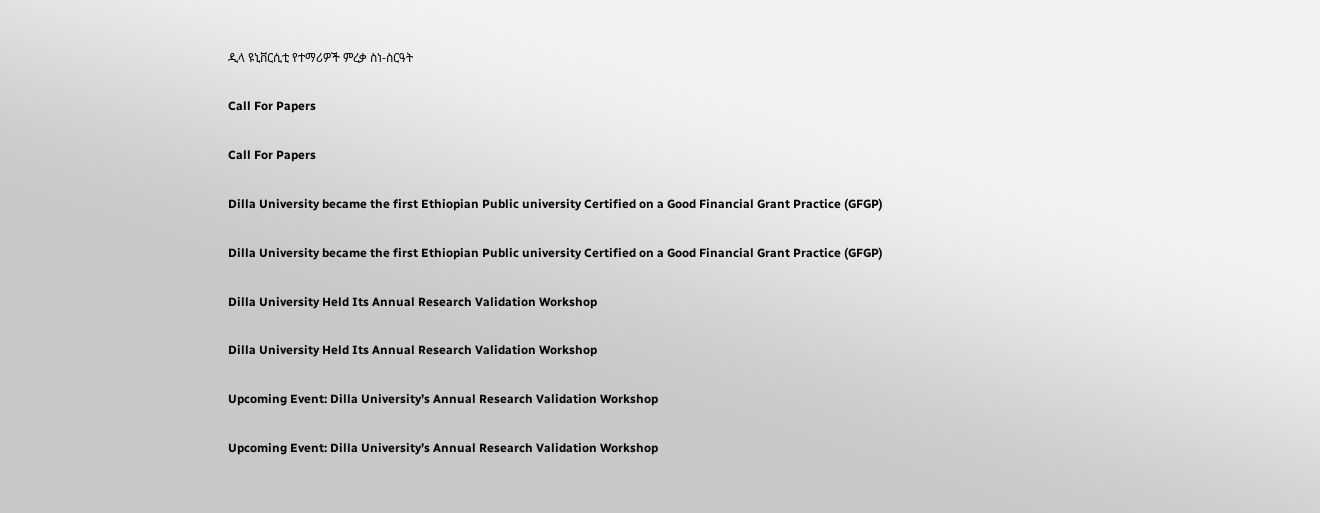ዲላ ዩኒቨርሲቲ የተማሪዎች ምረቃ ስነ-ስርዓት

Call For Papers

Call For Papers

Dilla University became the first Ethiopian Public university Certified on a Good Financial Grant Practice (GFGP)

Dilla University became the first Ethiopian Public university Certified on a Good Financial Grant Practice (GFGP)

Dilla University Held Its Annual Research Validation Workshop

Dilla University Held Its Annual Research Validation Workshop

Upcoming Event: Dilla University’s Annual Research Validation Workshop

Upcoming Event: Dilla University’s Annual Research Validation Workshop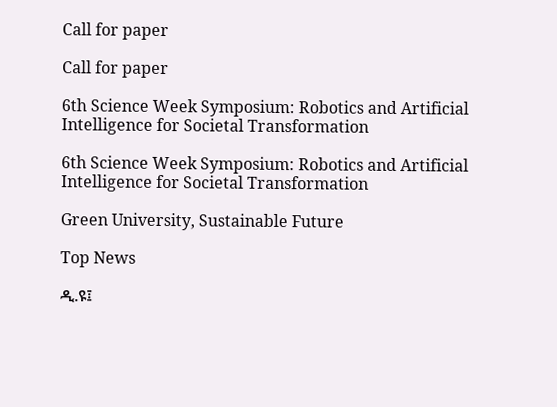Call for paper

Call for paper

6th Science Week Symposium: Robotics and Artificial Intelligence for Societal Transformation

6th Science Week Symposium: Robotics and Artificial Intelligence for Societal Transformation

Green University, Sustainable Future

Top News

ዲ.ዩ፤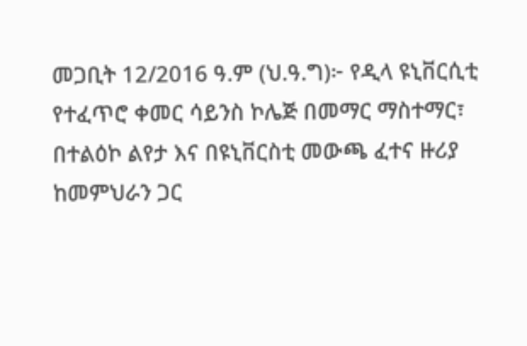መጋቢት 12/2016 ዓ.ም (ህ.ዓ.ግ)፦ የዲላ ዩኒቨርሲቲ የተፈጥሮ ቀመር ሳይንስ ኮሌጅ በመማር ማስተማር፣ በተልዕኮ ልየታ እና በዩኒቨርስቲ መውጫ ፈተና ዙሪያ ከመምህራን ጋር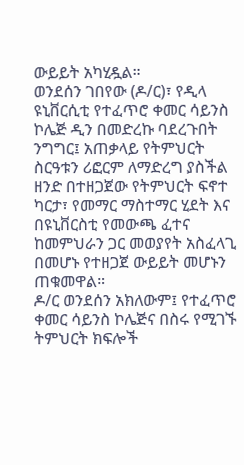ውይይት አካሂዷል።
ወንደሰን ገበየው (ዶ/ር)፣ የዲላ ዩኒቨርሲቲ የተፈጥሮ ቀመር ሳይንስ ኮሌጅ ዲን በመድረኩ ባደረጉበት ንግግር፤ አጠቃላይ የትምህርት ስርዓቱን ሪፎርም ለማድረግ ያስችል ዘንድ በተዘጋጀው የትምህርት ፍኖተ ካርታ፣ የመማር ማስተማር ሂደት እና በዩኒቨርስቲ የመውጫ ፈተና ከመምህራን ጋር መወያየት አስፈላጊ በመሆኑ የተዘጋጀ ውይይት መሆኑን ጠቁመዋል።
ዶ/ር ወንደሰን አክለውም፤ የተፈጥሮ ቀመር ሳይንስ ኮሌጅና በስሩ የሚገኙ ትምህርት ክፍሎች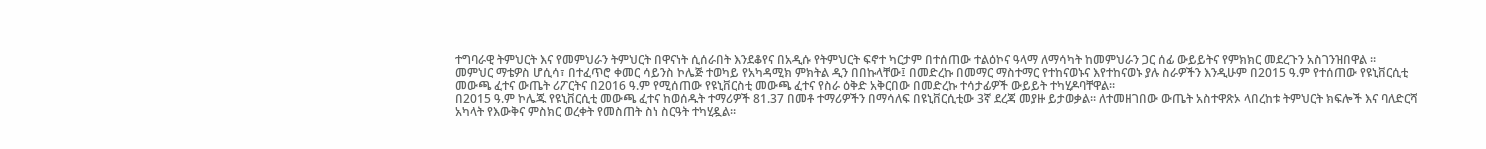ተግባራዊ ትምህርት እና የመምህራን ትምህርት በዋናነት ሲሰራበት እንደቆየና በአዲሱ የትምህርት ፍኖተ ካርታም በተሰጠው ተልዕኮና ዓላማ ለማሳካት ከመምህራን ጋር ሰፊ ውይይትና የምክክር መደረጉን አስገንዝበዋል ።
መምህር ማቴዎስ ሆሲሳ፣ በተፈጥሮ ቀመር ሳይንስ ኮሌጅ ተወካይ የአካዳሚክ ምክትል ዲን በበኩላቸው፤ በመድረኩ በመማር ማስተማር የተከናወኑና እየተከናወኑ ያሉ ስራዎችን እንዲሁም በ2015 ዓ.ም የተሰጠው የዩኒቨርሲቲ መውጫ ፈተና ውጤት ሪፖርትና በ2016 ዓ.ም የሚሰጠው የዩኒቨርስቲ መውጫ ፈተና የስራ ዕቅድ አቅርበው በመድረኩ ተሳታፊዎች ውይይት ተካሂዶባቸዋል።
በ2015 ዓ.ም ኮሌጁ የዩኒቨርሲቲ መውጫ ፈተና ከወሰዱት ተማሪዎች 81.37 በመቶ ተማሪዎችን በማሳለፍ በዩኒቨርሲቲው 3ኛ ደረጃ መያዙ ይታወቃል። ለተመዘገበው ውጤት አስተዋጽኦ ላበረከቱ ትምህርት ክፍሎች እና ባለድርሻ አካላት የእውቅና ምስክር ወረቀት የመስጠት ስነ ስርዓት ተካሂዷል።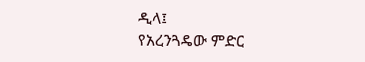ዲላ፤
የአረንጓዴው ምድር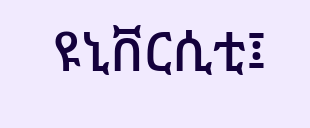ዩኒቨርሲቲ፤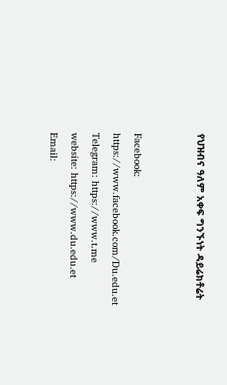የህዝብና ዓለም አቀፍ ግንኙነት ዳይሬክቶሬት


Facebook:
https://www.facebook.com/Du.edu.et
Telegram: https://www.t.me
website: https://www.du.edu.et
Email: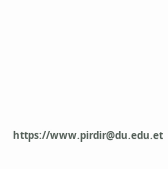https://www.pirdir@du.edu.et